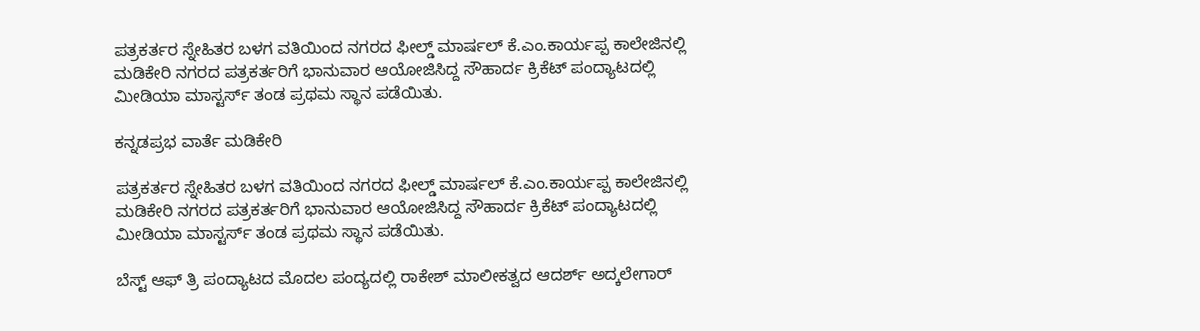ಪತ್ರಕರ್ತರ ಸ್ನೇಹಿತರ ಬಳಗ ವತಿಯಿಂದ ನಗರದ ಫೀಲ್ಡ್ ಮಾರ್ಷಲ್ ಕೆ.ಎಂ.ಕಾರ್ಯಪ್ಪ ಕಾಲೇಜಿನಲ್ಲಿ ಮಡಿಕೇರಿ ನಗರದ ಪತ್ರಕರ್ತರಿಗೆ ಭಾನುವಾರ ಆಯೋಜಿಸಿದ್ದ ಸೌಹಾರ್ದ ಕ್ರಿಕೆಟ್ ಪಂದ್ಯಾಟದಲ್ಲಿ ಮೀಡಿಯಾ ಮಾಸ್ಟರ್ಸ್ ತಂಡ ಪ್ರಥಮ ಸ್ಥಾನ ಪಡೆಯಿತು.

ಕನ್ನಡಪ್ರಭ ವಾರ್ತೆ ಮಡಿಕೇರಿ

ಪತ್ರಕರ್ತರ ಸ್ನೇಹಿತರ ಬಳಗ ವತಿಯಿಂದ ನಗರದ ಫೀಲ್ಡ್ ಮಾರ್ಷಲ್ ಕೆ.ಎಂ.ಕಾರ್ಯಪ್ಪ ಕಾಲೇಜಿನಲ್ಲಿ ಮಡಿಕೇರಿ ನಗರದ ಪತ್ರಕರ್ತರಿಗೆ ಭಾನುವಾರ ಆಯೋಜಿಸಿದ್ದ ಸೌಹಾರ್ದ ಕ್ರಿಕೆಟ್ ಪಂದ್ಯಾಟದಲ್ಲಿ ಮೀಡಿಯಾ ಮಾಸ್ಟರ್ಸ್ ತಂಡ ಪ್ರಥಮ ಸ್ಥಾನ ಪಡೆಯಿತು.

ಬೆಸ್ಟ್ ಆಫ್ ತ್ರಿ ಪಂದ್ಯಾಟದ ಮೊದಲ ಪಂದ್ಯದಲ್ಲಿ ರಾಕೇಶ್ ಮಾಲೀಕತ್ವದ ಆದರ್ಶ್ ಅದ್ಕಲೇಗಾರ್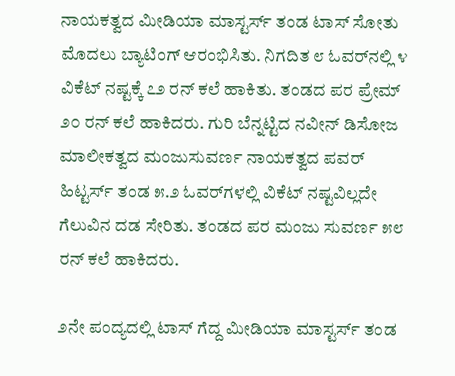ನಾಯಕತ್ವದ ಮೀಡಿಯಾ ಮಾಸ್ಟರ್ಸ್ ತಂಡ ಟಾಸ್ ಸೋತು ಮೊದಲು ಬ್ಯಾಟಿಂಗ್ ಆರಂಭಿಸಿತು. ನಿಗದಿತ ೮ ಓವರ್‌ನಲ್ಲಿ ೪ ವಿಕೆಟ್ ನಷ್ಟಕ್ಕೆ ೭೨ ರನ್ ಕಲೆ ಹಾಕಿತು. ತಂಡದ ಪರ ಪ್ರೇಮ್ ೨೦ ರನ್ ಕಲೆ ಹಾಕಿದರು. ಗುರಿ ಬೆನ್ನಟ್ಟಿದ ನವೀನ್ ಡಿಸೋಜ ಮಾಲೀಕತ್ವದ ಮಂಜುಸುವರ್ಣ ನಾಯಕತ್ವದ ಪವರ್ ಹಿಟ್ಟರ್ಸ್ ತಂಡ ೫.೨ ಓವರ್‌ಗಳಲ್ಲಿ ವಿಕೆಟ್ ನಷ್ಟವಿಲ್ಲದೇ ಗೆಲುವಿನ ದಡ ಸೇರಿತು. ತಂಡದ ಪರ ಮಂಜು ಸುವರ್ಣ ೫೮ ರನ್ ಕಲೆ ಹಾಕಿದರು.

೨ನೇ ಪಂದ್ಯದಲ್ಲಿ ಟಾಸ್ ಗೆದ್ದ ಮೀಡಿಯಾ ಮಾಸ್ಟರ್ಸ್ ತಂಡ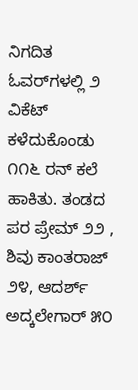ನಿಗದಿತ ಓವರ್‌ಗಳಲ್ಲಿ ೨ ವಿಕೆಟ್ ಕಳೆದುಕೊಂಡು ೧೧೬ ರನ್ ಕಲೆ ಹಾಕಿತು. ತಂಡದ ಪರ ಪ್ರೇಮ್ ೨೨ , ಶಿವು ಕಾಂತರಾಜ್ ೨೪, ಆದರ್ಶ್ ಅದ್ಕಲೇಗಾರ್ ೫೦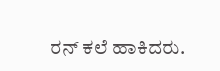ರನ್ ಕಲೆ ಹಾಕಿದರು.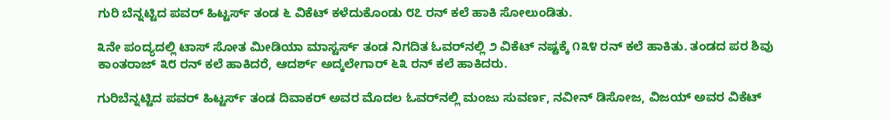ಗುರಿ ಬೆನ್ನಟ್ಟಿದ ಪವರ್ ಹಿಟ್ಟರ್ಸ್ ತಂಡ ೬ ವಿಕೆಟ್ ಕಳೆದುಕೊಂಡು ೮೭ ರನ್ ಕಲೆ ಹಾಕಿ ಸೋಲುಂಡಿತು.

೩ನೇ ಪಂದ್ಯದಲ್ಲಿ ಟಾಸ್ ಸೋತ ಮೀಡಿಯಾ ಮಾಸ್ಟರ್ಸ್ ತಂಡ ನಿಗದಿತ ಓವರ್‌ನಲ್ಲಿ ೨ ವಿಕೆಟ್ ನಷ್ಟಕ್ಕೆ ೧೩೪ ರನ್ ಕಲೆ ಹಾಕಿತು. ತಂಡದ ಪರ ಶಿವು ಕಾಂತರಾಜ್ ೩೮ ರನ್ ಕಲೆ ಹಾಕಿದರೆ, ಆದರ್ಶ್ ಅದ್ಕಲೇಗಾರ್ ೬೩ ರನ್ ಕಲೆ ಹಾಕಿದರು.

ಗುರಿಬೆನ್ನಟ್ಟಿದ ಪವರ್ ಹಿಟ್ಟರ್ಸ್ ತಂಡ ದಿವಾಕರ್ ಅವರ ಮೊದಲ ಓವರ್‌ನಲ್ಲಿ ಮಂಜು ಸುವರ್ಣ, ನವೀನ್ ಡಿಸೋಜ, ವಿಜಯ್ ಅವರ ವಿಕೆಟ್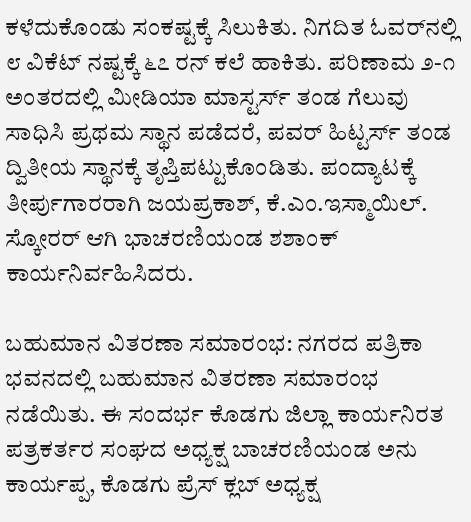ಕಳೆದುಕೊಂಡು ಸಂಕಷ್ಟಕ್ಕೆ ಸಿಲುಕಿತು. ನಿಗದಿತ ಓವರ್‌ನಲ್ಲಿ ೮ ವಿಕೆಟ್ ನಷ್ಟಕ್ಕೆ ೬೭ ರನ್ ಕಲೆ ಹಾಕಿತು. ಪರಿಣಾಮ ೨-೧ ಅಂತರದಲ್ಲಿ ಮೀಡಿಯಾ ಮಾಸ್ಟರ್ಸ್ ತಂಡ ಗೆಲುವು ಸಾಧಿಸಿ ಪ್ರಥಮ ಸ್ಥಾನ ಪಡೆದರೆ, ಪವರ್ ಹಿಟ್ಟರ್ಸ್ ತಂಡ ದ್ವಿತೀಯ ಸ್ಥಾನಕ್ಕೆ ತೃಪ್ತಿಪಟ್ಟುಕೊಂಡಿತು. ಪಂದ್ಯಾಟಕ್ಕೆ ತೀರ್ಪುಗಾರರಾಗಿ ಜಯಪ್ರಕಾಶ್, ಕೆ.ಎಂ.ಇಸ್ಮಾಯಿಲ್. ಸ್ಕೋರರ್ ಆಗಿ ಭಾಚರಣಿಯಂಡ ಶಶಾಂಕ್ ಕಾರ್ಯನಿರ್ವಹಿಸಿದರು.

ಬಹುಮಾನ ವಿತರಣಾ ಸಮಾರಂಭ: ನಗರದ ಪತ್ರಿಕಾ ಭವನದಲ್ಲಿ ಬಹುಮಾನ ವಿತರಣಾ ಸಮಾರಂಭ ನಡೆಯಿತು. ಈ ಸಂದರ್ಭ ಕೊಡಗು ಜಿಲ್ಲಾ ಕಾರ್ಯನಿರತ ಪತ್ರಕರ್ತರ ಸಂಘದ ಅಧ್ಯಕ್ಷ ಬಾಚರಣಿಯಂಡ ಅನು ಕಾರ್ಯಪ್ಪ, ಕೊಡಗು ಪ್ರೆಸ್ ಕ್ಲಬ್ ಅಧ್ಯಕ್ಷ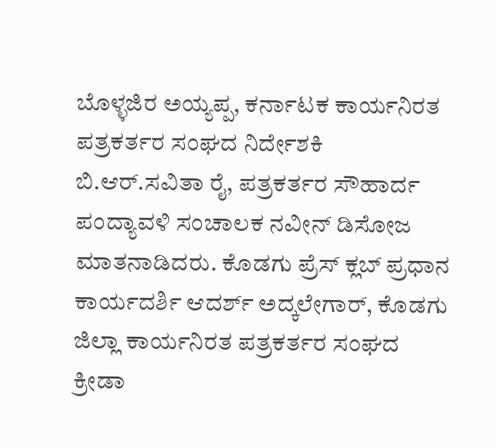ಬೊಳ್ಳಜಿರ ಅಯ್ಯಪ್ಪ, ಕರ್ನಾಟಕ ಕಾರ್ಯನಿರತ ಪತ್ರಕರ್ತರ ಸಂಘದ ನಿರ್ದೇಶಕಿ ಬಿ.ಆರ್.ಸವಿತಾ ರೈ, ಪತ್ರಕರ್ತರ ಸೌಹಾರ್ದ ಪಂದ್ಯಾವಳಿ ಸಂಚಾಲಕ ನವೀನ್ ಡಿಸೋಜ ಮಾತನಾಡಿದರು. ಕೊಡಗು ಪ್ರೆಸ್ ಕ್ಲಬ್ ಪ್ರಧಾನ ಕಾರ್ಯದರ್ಶಿ ಆದರ್ಶ್ ಅದ್ಕಲೇಗಾರ್, ಕೊಡಗು ಜಿಲ್ಲಾ ಕಾರ್ಯನಿರತ ಪತ್ರಕರ್ತರ ಸಂಘದ ಕ್ರೀಡಾ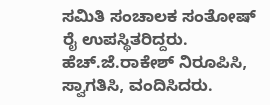ಸಮಿತಿ ಸಂಚಾಲಕ ಸಂತೋಷ್ ರೈ ಉಪಸ್ಥಿತರಿದ್ದರು. ಹೆಚ್.ಜೆ.ರಾಕೇಶ್ ನಿರೂಪಿಸಿ, ಸ್ವಾಗತಿಸಿ, ವಂದಿಸಿದರು.